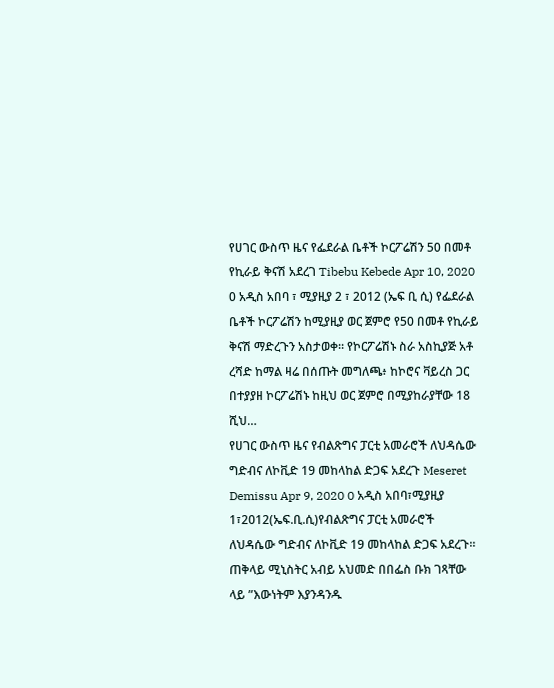የሀገር ውስጥ ዜና የፌደራል ቤቶች ኮርፖሬሽን 50 በመቶ የኪራይ ቅናሽ አደረገ Tibebu Kebede Apr 10, 2020 0 አዲስ አበባ ፣ ሚያዚያ 2 ፣ 2012 (ኤፍ ቢ ሲ) የፌደራል ቤቶች ኮርፖሬሽን ከሚያዚያ ወር ጀምሮ የ50 በመቶ የኪራይ ቅናሽ ማድረጉን አስታወቀ። የኮርፖሬሽኑ ስራ አስኪያጅ አቶ ረሻድ ከማል ዛሬ በሰጡት መግለጫ፥ ከኮሮና ቫይረስ ጋር በተያያዘ ኮርፖሬሽኑ ከዚህ ወር ጀምሮ በሚያከራያቸው 18 ሺህ…
የሀገር ውስጥ ዜና የብልጽግና ፓርቲ አመራሮች ለህዳሴው ግድብና ለኮቪድ 19 መከላከል ድጋፍ አደረጉ Meseret Demissu Apr 9, 2020 0 አዲስ አበባ፣ሚያዚያ 1፣2012(ኤፍ.ቢ.ሲ)የብልጽግና ፓርቲ አመራሮች ለህዳሴው ግድብና ለኮቪድ 19 መከላከል ድጋፍ አደረጉ። ጠቅላይ ሚኒስትር አብይ አህመድ በበፌስ ቡክ ገጻቸው ላይ ”እውነትም እያንዳንዱ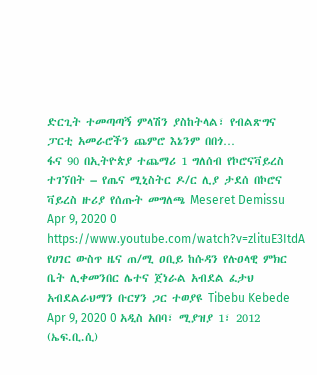ድርጊት ተመጣጣኝ ምላሽን ያስከትላል፣ የብልጽግና ፓርቲ አመራሮችን ጨምሮ እኔንም በበጎ…
ፋና 90 በኢትዮጵያ ተጨማሪ 1 ግለሰብ የኮሮናቫይረስ ተገኘበት – የጤና ሚኒስትር ዶ/ር ሊያ ታደሰ በኮሮና ቫይረስ ዙሪያ የሰጡት መግለጫ Meseret Demissu Apr 9, 2020 0 https://www.youtube.com/watch?v=zlituE3ItdA
የሀገር ውስጥ ዜና ጠ/ሚ ዐቢይ ከሱዳን የሉዐላዊ ምክር ቤት ሊቀመንበር ሌተና ጀነራል አብደል ፈታህ አብደልራህማን ቡርሃን ጋር ተወያዩ Tibebu Kebede Apr 9, 2020 0 አዲስ አበባ፣ ሚያዝያ 1፣ 2012 (ኤፍ.ቢ.ሲ)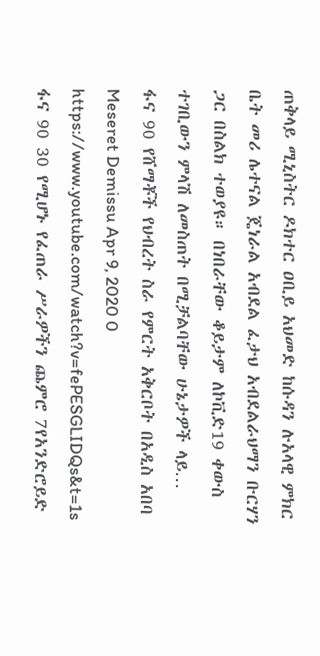ጠቅላይ ሚኒስትር ዶክተር ዐቢይ አህመድ ከሱዳን ሉአላዊ ምክር ቤት መሪ ሌተናል ጄነራል አብደል ፈታህ አብደልራህማን ቡርሃን ጋር በስልክ ተወያዩ። በነበራቸው ቆይታም ለኮቪድ19 ቀውስ ተገቢውን ምላሽ ለመስጠት በሚቻልባቸው ሁኔታዎች ላይ…
ፋና 90 የሸማቾች የህብረት ስራ የምርት አቅርቦት በአዲስ አበባ Meseret Demissu Apr 9, 2020 0 https://www.youtube.com/watch?v=fePESGLIDQs&t=1s
ፋና 90 30 የሚሆኑ የፈጠራ ሥራዎችን ጨምሮ 7የአንድሮይድ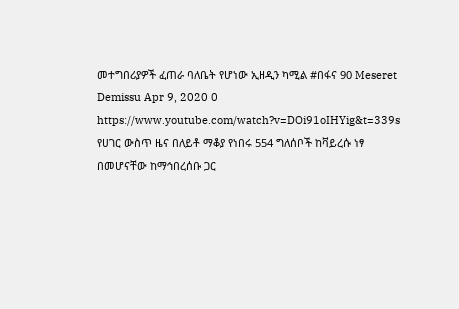መተግበሪያዎች ፈጠራ ባለቤት የሆነው ኢዘዲን ካሚል #በፋና 90 Meseret Demissu Apr 9, 2020 0 https://www.youtube.com/watch?v=DOi91oIHYig&t=339s
የሀገር ውስጥ ዜና በለይቶ ማቆያ የነበሩ 554 ግለሰቦች ከቫይረሱ ነፃ በመሆናቸው ከማኅበረሰቡ ጋር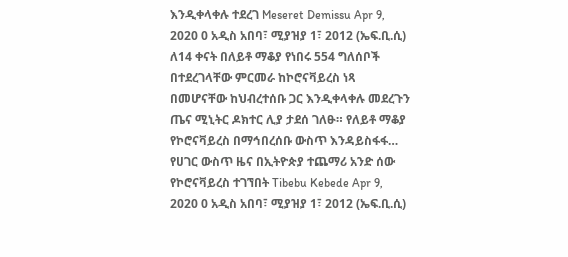እንዲቀላቀሉ ተደረገ Meseret Demissu Apr 9, 2020 0 አዲስ አበባ፣ ሚያዝያ 1፣ 2012 (ኤፍ.ቢ.ሲ) ለ14 ቀናት በለይቶ ማቆያ የነበሩ 554 ግለሰቦች በተደረገላቸው ምርመራ ከኮሮናቫይረስ ነጻ በመሆናቸው ከህብረተሰቡ ጋር እንዲቀላቀሉ መደረጉን ጤና ሚኒትር ዶክተር ሊያ ታደሰ ገለፁ። የለይቶ ማቆያ የኮሮናቫይረስ በማኅበረሰቡ ውስጥ እንዳይስፋፋ…
የሀገር ውስጥ ዜና በኢትዮጵያ ተጨማሪ አንድ ሰው የኮሮናቫይረስ ተገኘበት Tibebu Kebede Apr 9, 2020 0 አዲስ አበባ፣ ሚያዝያ 1፣ 2012 (ኤፍ.ቢ.ሲ)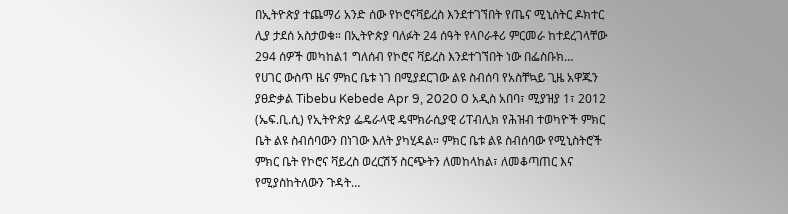በኢትዮጵያ ተጨማሪ አንድ ሰው የኮሮናቫይረስ እንደተገኘበት የጤና ሚኒስትር ዶክተር ሊያ ታደሰ አስታወቁ። በኢትዮጵያ ባለፉት 24 ሰዓት የላቦራቶሪ ምርመራ ከተደረገላቸው 294 ሰዎች መካከል1 ግለሰብ የኮሮና ቫይረስ እንደተገኘበት ነው በፌስቡክ…
የሀገር ውስጥ ዜና ምክር ቤቱ ነገ በሚያደርገው ልዩ ስብሰባ የአስቸኳይ ጊዜ አዋጁን ያፀድቃል Tibebu Kebede Apr 9, 2020 0 አዲስ አበባ፣ ሚያዝያ 1፣ 2012 (ኤፍ.ቢ.ሲ) የኢትዮጵያ ፌዴራላዊ ዴሞክራሲያዊ ሪፐብሊክ የሕዝብ ተወካዮች ምክር ቤት ልዩ ስብሰባውን በነገው እለት ያካሂዳል። ምክር ቤቱ ልዩ ስብሰባው የሚኒስትሮች ምክር ቤት የኮሮና ቫይረስ ወረርሽኝ ስርጭትን ለመከላከል፣ ለመቆጣጠር እና የሚያስከትለውን ጉዳት…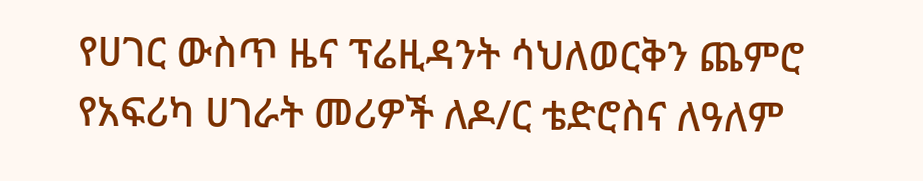የሀገር ውስጥ ዜና ፕሬዚዳንት ሳህለወርቅን ጨምሮ የአፍሪካ ሀገራት መሪዎች ለዶ/ር ቴድሮስና ለዓለም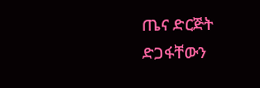ጤና ድርጅት ድጋፋቸውን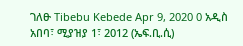ገለፁ Tibebu Kebede Apr 9, 2020 0 አዲስ አበባ፣ ሚያዝያ 1፣ 2012 (ኤፍ.ቢ.ሲ)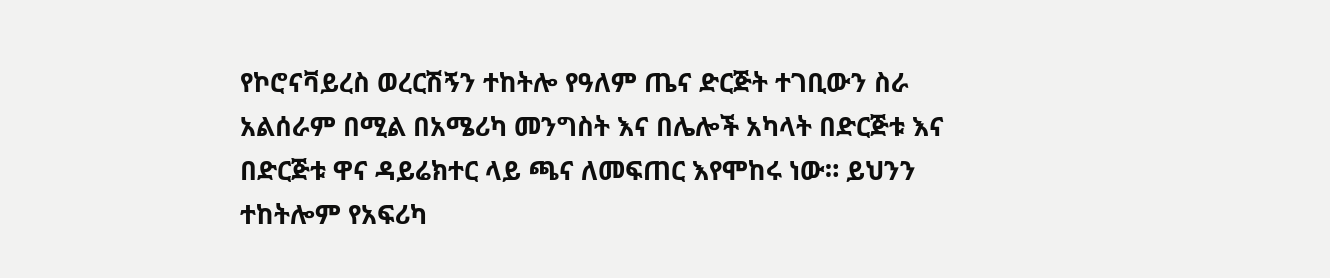የኮሮናቫይረስ ወረርሽኝን ተከትሎ የዓለም ጤና ድርጅት ተገቢውን ስራ አልሰራም በሚል በአሜሪካ መንግስት እና በሌሎች አካላት በድርጅቱ እና በድርጅቱ ዋና ዳይሬክተር ላይ ጫና ለመፍጠር እየሞከሩ ነው። ይህንን ተከትሎም የአፍሪካ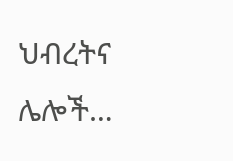ህብረትና ሌሎች…